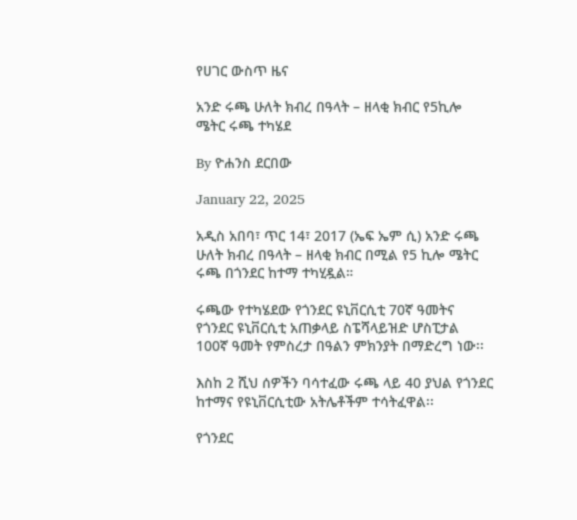የሀገር ውስጥ ዜና

አንድ ሩጫ ሁለት ክብረ በዓላት – ዘላቂ ክብር የ5ኪሎ ሜትር ሩጫ ተካሄደ

By ዮሐንስ ደርበው

January 22, 2025

አዲስ አበባ፣ ጥር 14፣ 2017 (ኤፍ ኤም ሲ) አንድ ሩጫ ሁለት ክብረ በዓላት – ዘላቂ ክብር በሚል የ5 ኪሎ ሜትር ሩጫ በጎንደር ከተማ ተካሂዷል።

ሩጫው የተካሄደው የጎንደር ዩኒቨርሲቲ 70ኛ ዓመትና የጎንደር ዩኒቨርሲቲ አጠቃላይ ስፔሻላይዝድ ሆስፒታል 100ኛ ዓመት የምስረታ በዓልን ምክንያት በማድረግ ነው፡፡

እስከ 2 ሺህ ሰዎችን ባሳተፈው ሩጫ ላይ 40 ያህል የጎንደር ከተማና የዩኒቨርሲቲው አትሌቶችም ተሳትፈዋል፡፡

የጎንደር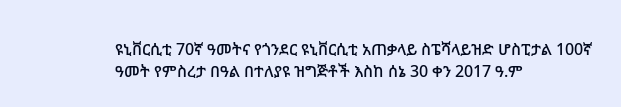ዩኒቨርሲቲ 70ኛ ዓመትና የጎንደር ዩኒቨርሲቲ አጠቃላይ ስፔሻላይዝድ ሆስፒታል 100ኛ ዓመት የምስረታ በዓል በተለያዩ ዝግጅቶች እስከ ሰኔ 30 ቀን 2017 ዓ.ም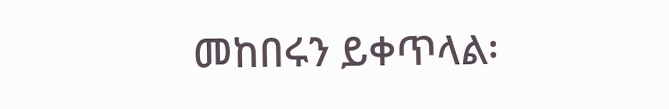መከበሩን ይቀጥላል፡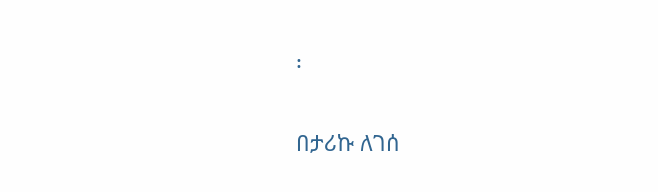፡

በታሪኩ ለገሰ